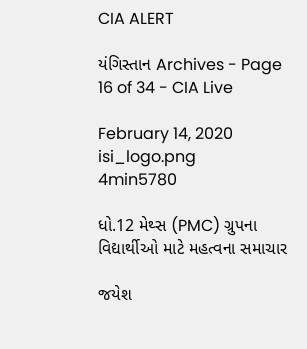CIA ALERT

યંગિસ્તાન Archives - Page 16 of 34 - CIA Live

February 14, 2020
isi_logo.png
4min5780

ધો.12 મેથ્સ (PMC) ગ્રુપના વિદ્યાર્થીઓ માટે મહત્વના સમાચાર

જયેશ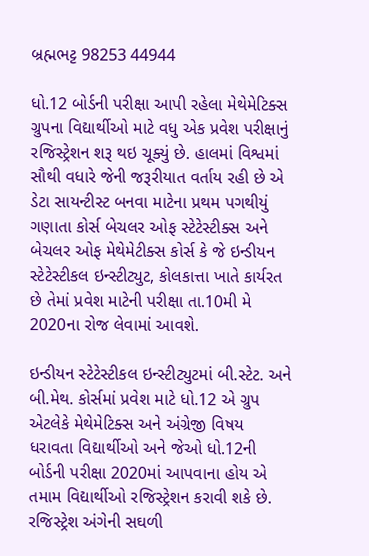બ્રહ્મભટ્ટ 98253 44944

ધો.12 બોર્ડની પરીક્ષા આપી રહેલા મેથેમેટિક્સ ગ્રુપના વિદ્યાર્થીઓ માટે વધુ એક પ્રવેશ પરીક્ષાનું રજિસ્ટ્રેશન શરૂ થઇ ચૂક્યું છે. હાલમાં વિશ્વમાં સૌથી વધારે જેની જરૂરીયાત વર્તાય રહી છે એ ડેટા સાયન્ટીસ્ટ બનવા માટેના પ્રથમ પગથીયું ગણાતા કોર્સ બેચલર ઓફ સ્ટેટેસ્ટીક્સ અને બેચલર ઓફ મેથેમેટીક્સ કોર્સ કે જે ઇન્ડીયન સ્ટેટેસ્ટીકલ ઇન્સ્ટીટ્યુટ, કોલકાત્તા ખાતે કાર્યરત છે તેમાં પ્રવેશ માટેની પરીક્ષા તા.10મી મે 2020ના રોજ લેવામાં આવશે.

ઇન્ડીયન સ્ટેટેસ્ટીકલ ઇન્સ્ટીટ્યુટમાં બી.સ્ટેટ. અને બી.મેથ. કોર્સમાં પ્રવેશ માટે ધો.12 એ ગ્રુપ એટલેકે મેથેમેટિક્સ અને અંગ્રેજી વિષય ધરાવતા વિદ્યાર્થીઓ અને જેઓ ધો.12ની બોર્ડની પરીક્ષા 2020માં આપવાના હોય એ તમામ વિદ્યાર્થીઓ રજિસ્ટ્રેશન કરાવી શકે છે. રજિસ્ટ્રેશ અંગેની સઘળી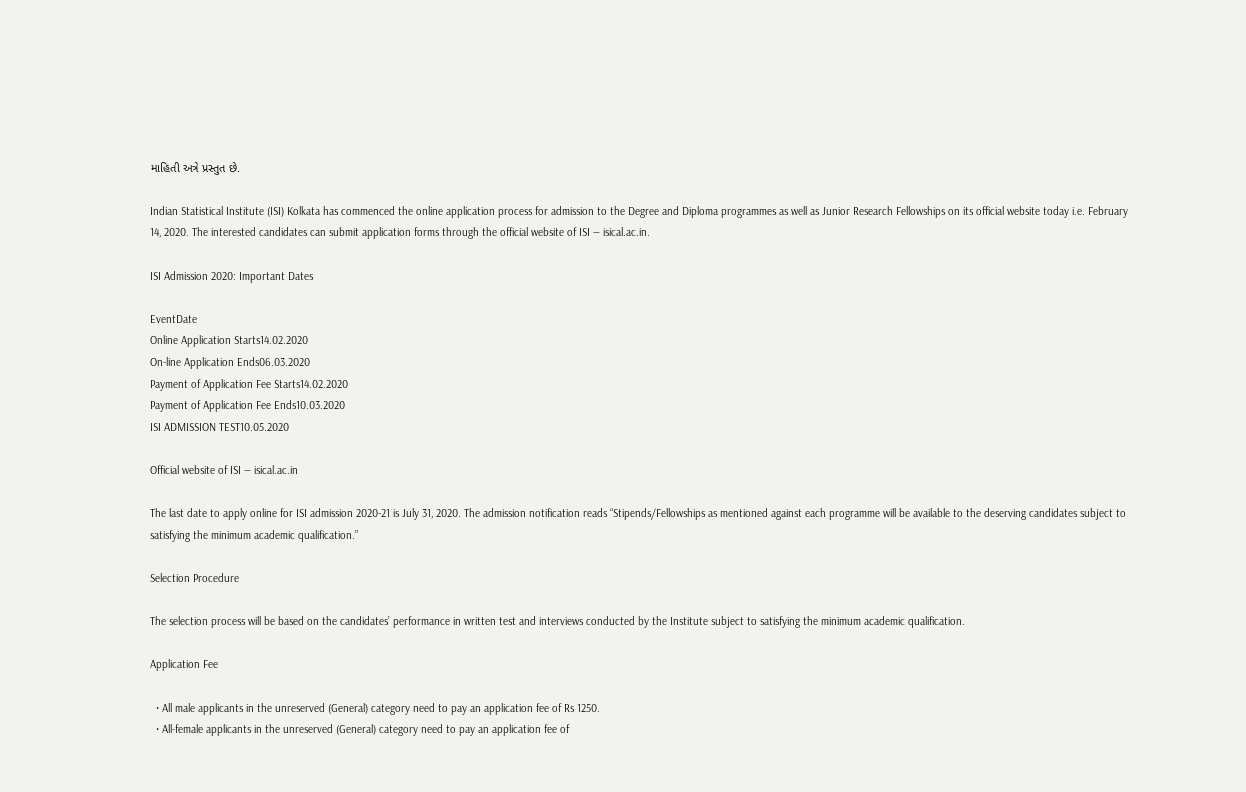માહિતી અત્રે પ્રસ્તુત છે.

Indian Statistical Institute (ISI) Kolkata has commenced the online application process for admission to the Degree and Diploma programmes as well as Junior Research Fellowships on its official website today i.e. February 14, 2020. The interested candidates can submit application forms through the official website of ISI — isical.ac.in.

ISI Admission 2020: Important Dates

EventDate
Online Application Starts14.02.2020
On-line Application Ends06.03.2020
Payment of Application Fee Starts14.02.2020
Payment of Application Fee Ends10.03.2020
ISI ADMISSION TEST10.05.2020

Official website of ISI — isical.ac.in

The last date to apply online for ISI admission 2020-21 is July 31, 2020. The admission notification reads “Stipends/Fellowships as mentioned against each programme will be available to the deserving candidates subject to satisfying the minimum academic qualification.”

Selection Procedure

The selection process will be based on the candidates’ performance in written test and interviews conducted by the Institute subject to satisfying the minimum academic qualification.

Application Fee

  • All male applicants in the unreserved (General) category need to pay an application fee of Rs 1250.
  • All-female applicants in the unreserved (General) category need to pay an application fee of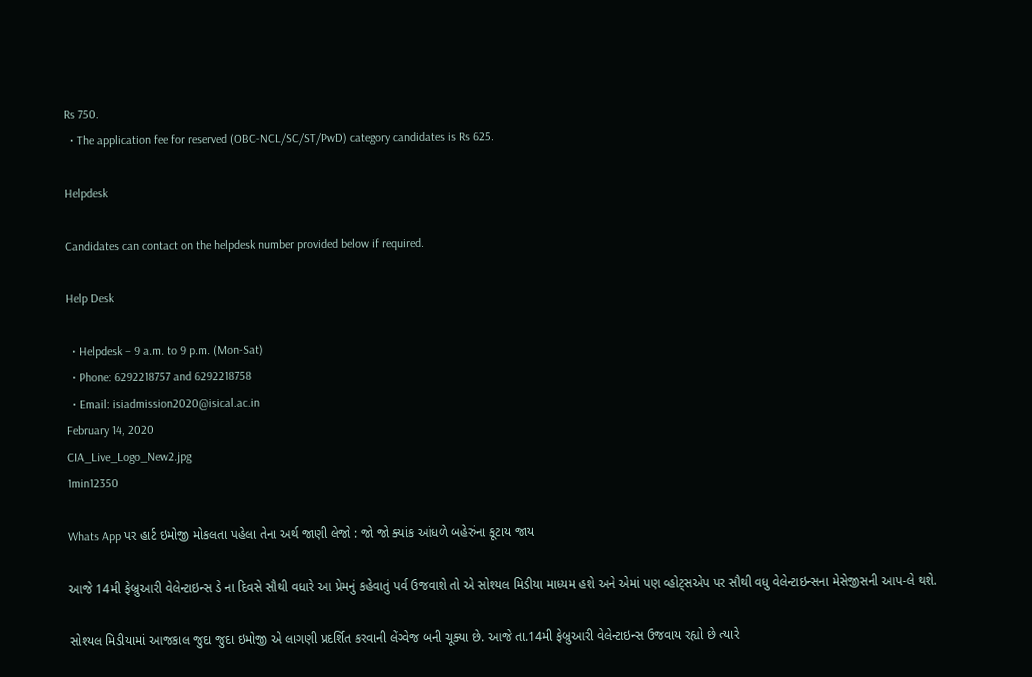Rs 750.
  • The application fee for reserved (OBC-NCL/SC/ST/PwD) category candidates is Rs 625.

Helpdesk

Candidates can contact on the helpdesk number provided below if required.

Help Desk

  • Helpdesk – 9 a.m. to 9 p.m. (Mon-Sat)
  • Phone: 6292218757 and 6292218758
  • Email: isiadmission2020@isical.ac.in
February 14, 2020
CIA_Live_Logo_New2.jpg
1min12350

Whats App પર હાર્ટ ઇમોજી મોકલતા પહેલા તેના અર્થ જાણી લેજો : જો જો ક્યાંક આંધળે બહેરુંના કૂટાય જાય

આજે 14મી ફેબ્રુઆરી વેલેન્ટાઇન્સ ડે ના દિવસે સૌથી વધારે આ પ્રેમનું કહેવાતું પર્વ ઉજવાશે તો એ સોશ્યલ મિડીયા માધ્યમ હશે અને એમાં પણ વ્હોટ્સએપ પર સૌથી વધુ વેલેન્ટાઇન્સના મેસેજીસની આપ-લે થશે.

સોશ્યલ મિડીયામાં આજકાલ જુદા જુદા ઇમોજી એ લાગણી પ્રદર્શિત કરવાની લેંગ્વેજ બની ચૂક્યા છે. આજે તા.14મી ફેબ્રુઆરી વેલેન્ટાઇન્સ ઉજવાય રહ્યો છે ત્યારે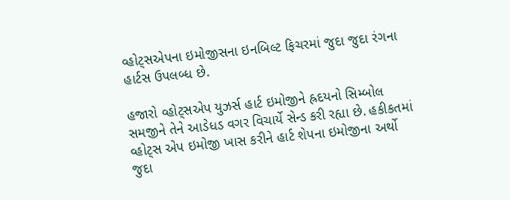વ્હોટ્સએપના ઇમોજીસના ઇનબિલ્ટ ફિચરમાં જુદા જુદા રંગના હાર્ટસ ઉપલબ્ધ છે.

હજારો વ્હોટ્સએપ યુઝર્સ હાર્ટ ઇમોજીને હ્રદયનો સિમ્બોલ સમજીને તેને આડેધડ વગર વિચાર્યે સેન્ડ કરી રહ્યા છે. હકીકતમાં વ્હોટ્સ એપ ઇમોજી ખાસ કરીને હાર્ટ શેપના ઇમોજીના અર્થો જુદા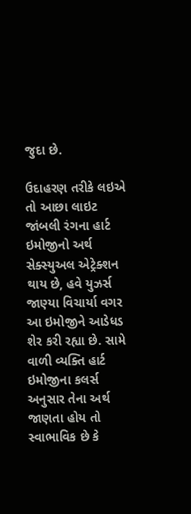જુદા છે.

ઉદાહરણ તરીકે લઇએ તો આછા લાઇટ જાંબલી રંગના હાર્ટ ઇમોજીનો અર્થ સેક્સ્યુઅલ એટ્રેક્શન થાય છે, હવે યુઝર્સ જાણ્યા વિચાર્યા વગર આ ઇમોજીને આડેધડ શેર કરી રહ્યા છે. સામે વાળી વ્યક્તિ હાર્ટ ઇમોજીના કલર્સ અનુસાર તેના અર્થ જાણતા હોય તો સ્વાભાવિક છે કે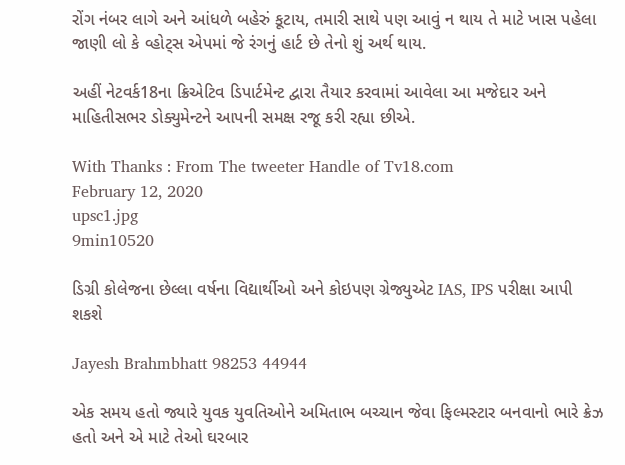રોંગ નંબર લાગે અને આંધળે બહેરું કૂટાય, તમારી સાથે પણ આવું ન થાય તે માટે ખાસ પહેલા જાણી લો કે વ્હોટ્સ એપમાં જે રંગનું હાર્ટ છે તેનો શું અર્થ થાય.

અહીં નેટવર્ક18ના ક્રિએટિવ ડિપાર્ટમેન્ટ દ્વારા તૈયાર કરવામાં આવેલા આ મજેદાર અને માહિતીસભર ડોક્યુમેન્ટને આપની સમક્ષ રજૂ કરી રહ્યા છીએ.

With Thanks : From The tweeter Handle of Tv18.com
February 12, 2020
upsc1.jpg
9min10520

ડિગ્રી કોલેજના છેલ્લા વર્ષના વિદ્યાર્થીઓ અને કોઇપણ ગ્રેજ્યુએટ IAS, IPS પરીક્ષા આપી શકશે

Jayesh Brahmbhatt 98253 44944

એક સમય હતો જ્યારે યુવક યુવતિઓને અમિતાભ બચ્ચાન જેવા ફિલ્મસ્ટાર બનવાનો ભારે ક્રેઝ હતો અને એ માટે તેઓ ઘરબાર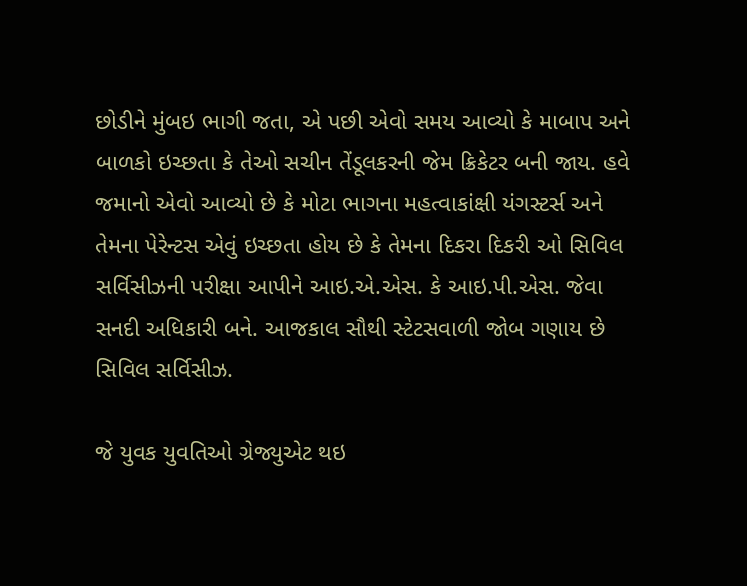છોડીને મુંબઇ ભાગી જતા, એ પછી એવો સમય આવ્યો કે માબાપ અને બાળકો ઇચ્છતા કે તેઓ સચીન તેંડૂલકરની જેમ ક્રિકેટર બની જાય. હવે જમાનો એવો આવ્યો છે કે મોટા ભાગના મહત્વાકાંક્ષી યંગસ્ટર્સ અને તેમના પેરેન્ટસ એવું ઇચ્છતા હોય છે કે તેમના દિકરા દિકરી ઓ સિવિલ સર્વિસીઝની પરીક્ષા આપીને આઇ.એ.એસ. કે આઇ.પી.એસ. જેવા સનદી અધિકારી બને. આજકાલ સૌથી સ્ટેટસવાળી જોબ ગણાય છે સિવિલ સર્વિસીઝ.

જે યુવક યુવતિઓ ગ્રેજ્યુએટ થઇ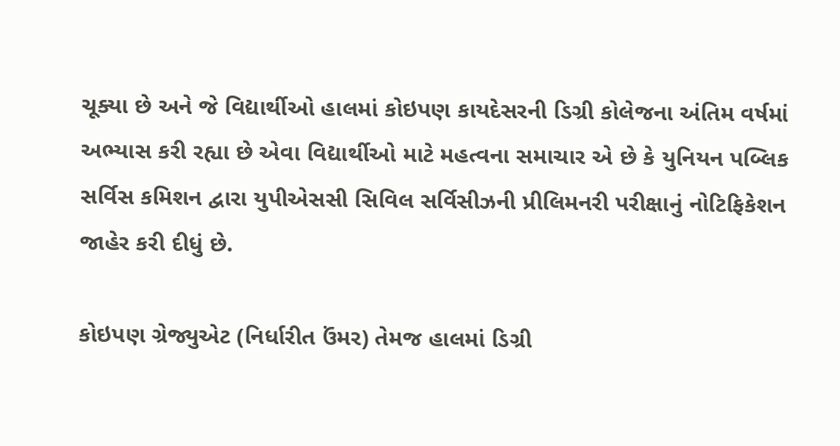ચૂક્યા છે અને જે વિદ્યાર્થીઓ હાલમાં કોઇપણ કાયદેસરની ડિગ્રી કોલેજના અંતિમ વર્ષમાં અભ્યાસ કરી રહ્યા છે એવા વિદ્યાર્થીઓ માટે મહત્વના સમાચાર એ છે કે યુનિયન પબ્લિક સર્વિસ કમિશન દ્વારા યુપીએસસી સિવિલ સર્વિસીઝની પ્રીલિમનરી પરીક્ષાનું નોટિફિકેશન જાહેર કરી દીધું છે.

કોઇપણ ગ્રેજ્યુએટ (નિર્ધારીત ઉંમર) તેમજ હાલમાં ડિગ્રી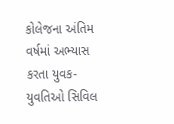કોલેજના અંતિમ વર્ષમાં અભ્યાસ કરતા યુવક-યુવતિઓ સિવિલ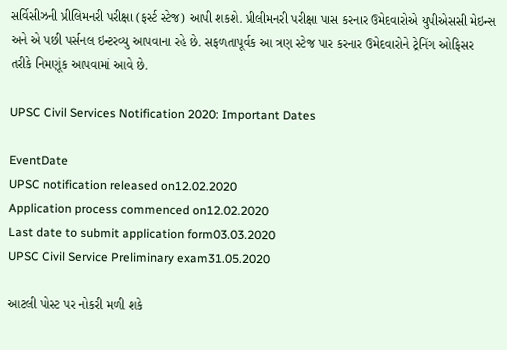સર્વિસીઝની પ્રીલિમનરી પરીક્ષા (ફર્સ્ટ સ્ટેજ) આપી શકશે. પ્રીલીમનરી પરીક્ષા પાસ કરનાર ઉમેદવારોએ યુપીએસસી મેઇન્સ અને એ પછી પર્સનલ ઇન્ટરવ્યુ આપવાના રહે છે. સફળતાપૂર્વક આ ત્રણ સ્ટેજ પાર કરનાર ઉમેદવારોને ટ્રેનિંગ ઓફિસર તરીકે નિમણૂંક આપવામાં આવે છે.

UPSC Civil Services Notification 2020: Important Dates

EventDate
UPSC notification released on12.02.2020
Application process commenced on12.02.2020
Last date to submit application form03.03.2020
UPSC Civil Service Preliminary exam31.05.2020

આટલી પોસ્ટ પર નોકરી મળી શકે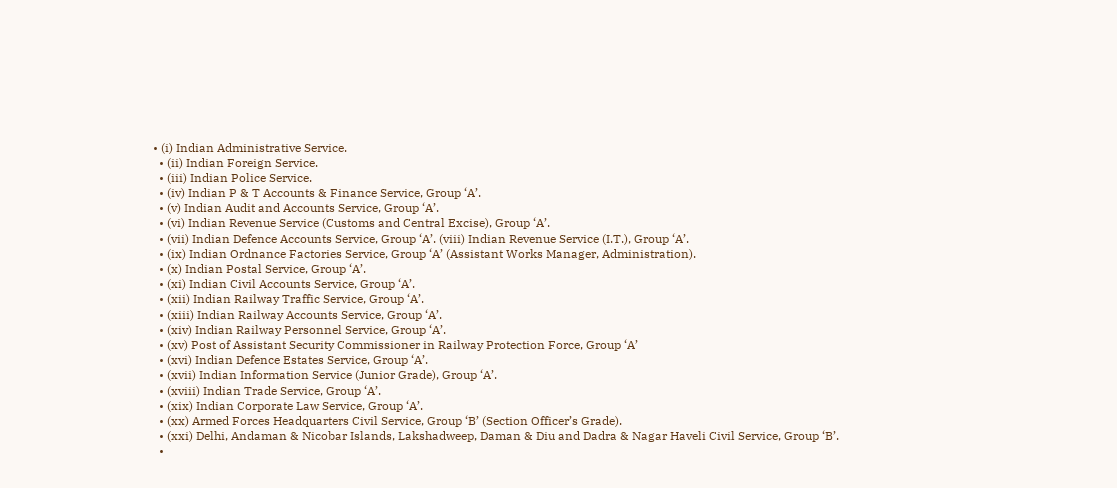• (i) Indian Administrative Service.
  • (ii) Indian Foreign Service.
  • (iii) Indian Police Service.
  • (iv) Indian P & T Accounts & Finance Service, Group ‘A’.
  • (v) Indian Audit and Accounts Service, Group ‘A’.
  • (vi) Indian Revenue Service (Customs and Central Excise), Group ‘A’.
  • (vii) Indian Defence Accounts Service, Group ‘A’. (viii) Indian Revenue Service (I.T.), Group ‘A’.
  • (ix) Indian Ordnance Factories Service, Group ‘A’ (Assistant Works Manager, Administration).
  • (x) Indian Postal Service, Group ‘A’.
  • (xi) Indian Civil Accounts Service, Group ‘A’.
  • (xii) Indian Railway Traffic Service, Group ‘A’.
  • (xiii) Indian Railway Accounts Service, Group ‘A’.
  • (xiv) Indian Railway Personnel Service, Group ‘A’.
  • (xv) Post of Assistant Security Commissioner in Railway Protection Force, Group ‘A’
  • (xvi) Indian Defence Estates Service, Group ‘A’.
  • (xvii) Indian Information Service (Junior Grade), Group ‘A’.
  • (xviii) Indian Trade Service, Group ‘A’.
  • (xix) Indian Corporate Law Service, Group ‘A’.
  • (xx) Armed Forces Headquarters Civil Service, Group ‘B’ (Section Officer’s Grade).
  • (xxi) Delhi, Andaman & Nicobar Islands, Lakshadweep, Daman & Diu and Dadra & Nagar Haveli Civil Service, Group ‘B’.
  •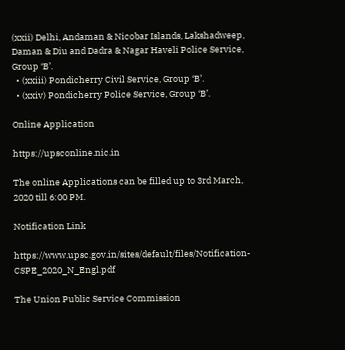(xxii) Delhi, Andaman & Nicobar Islands, Lakshadweep, Daman & Diu and Dadra & Nagar Haveli Police Service, Group ‘B’.
  • (xxiii) Pondicherry Civil Service, Group ‘B’.
  • (xxiv) Pondicherry Police Service, Group ‘B’.

Online Application

https://upsconline.nic.in

The online Applications can be filled up to 3rd March, 2020 till 6:00 PM.

Notification Link

https://www.upsc.gov.in/sites/default/files/Notification-CSPE_2020_N_Engl.pdf

The Union Public Service Commission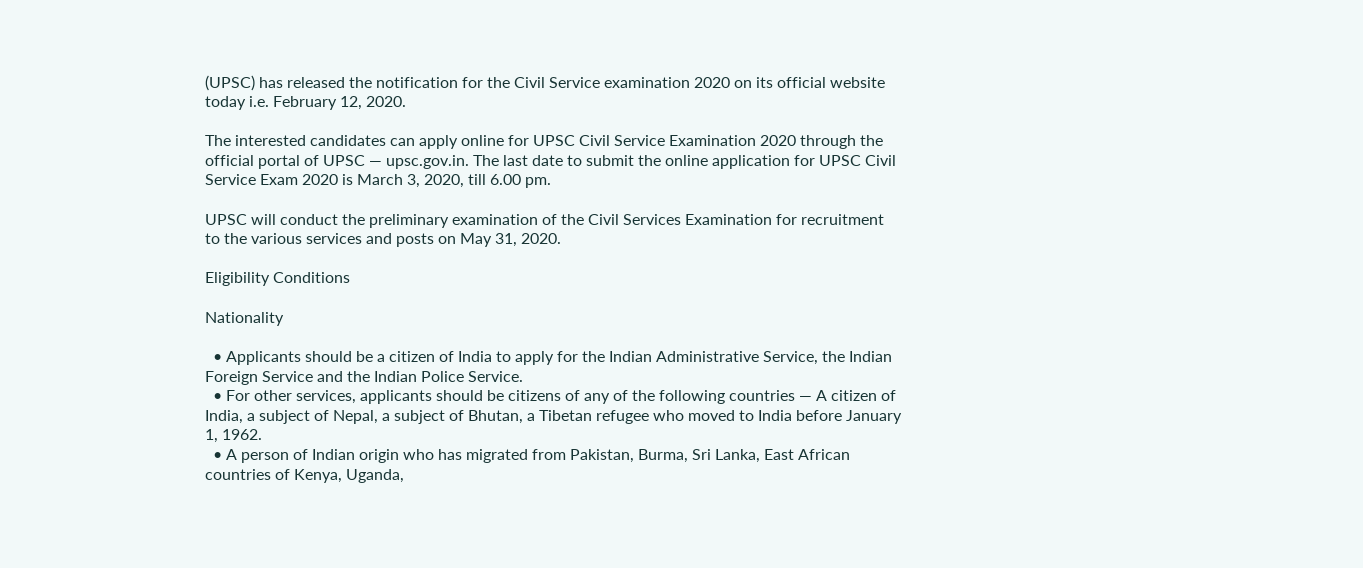(UPSC) has released the notification for the Civil Service examination 2020 on its official website today i.e. February 12, 2020.

The interested candidates can apply online for UPSC Civil Service Examination 2020 through the official portal of UPSC — upsc.gov.in. The last date to submit the online application for UPSC Civil Service Exam 2020 is March 3, 2020, till 6.00 pm.

UPSC will conduct the preliminary examination of the Civil Services Examination for recruitment to the various services and posts on May 31, 2020.

Eligibility Conditions

Nationality

  • Applicants should be a citizen of India to apply for the Indian Administrative Service, the Indian Foreign Service and the Indian Police Service.
  • For other services, applicants should be citizens of any of the following countries — A citizen of India, a subject of Nepal, a subject of Bhutan, a Tibetan refugee who moved to India before January 1, 1962.
  • A person of Indian origin who has migrated from Pakistan, Burma, Sri Lanka, East African countries of Kenya, Uganda,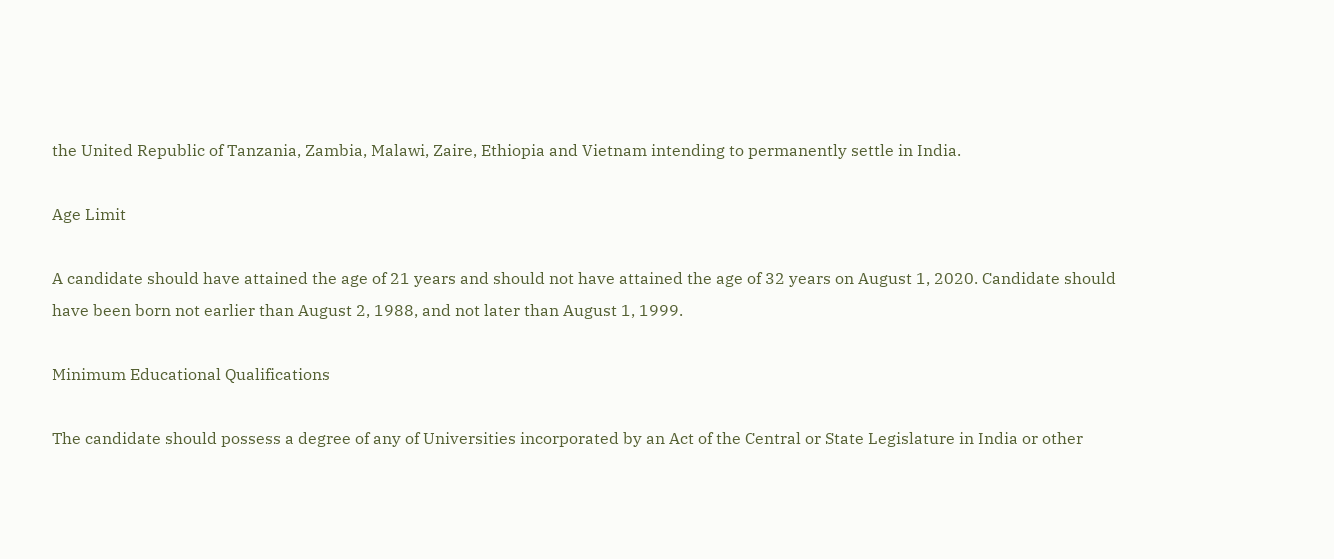the United Republic of Tanzania, Zambia, Malawi, Zaire, Ethiopia and Vietnam intending to permanently settle in India.

Age Limit

A candidate should have attained the age of 21 years and should not have attained the age of 32 years on August 1, 2020. Candidate should have been born not earlier than August 2, 1988, and not later than August 1, 1999.

Minimum Educational Qualifications

The candidate should possess a degree of any of Universities incorporated by an Act of the Central or State Legislature in India or other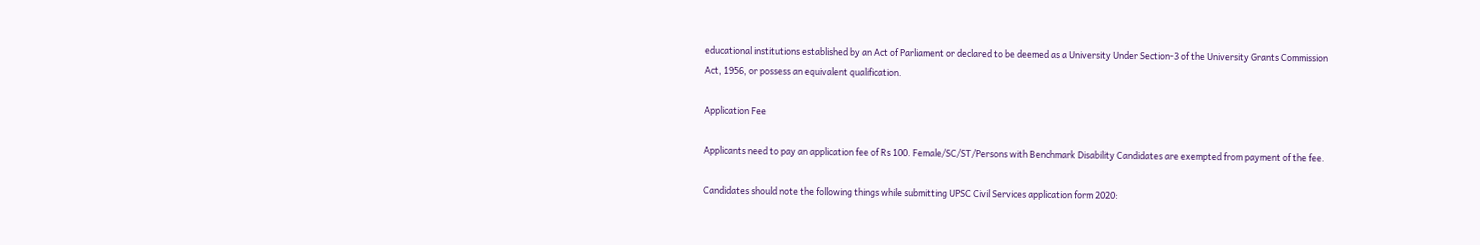educational institutions established by an Act of Parliament or declared to be deemed as a University Under Section-3 of the University Grants Commission Act, 1956, or possess an equivalent qualification.

Application Fee

Applicants need to pay an application fee of Rs 100. Female/SC/ST/Persons with Benchmark Disability Candidates are exempted from payment of the fee.

Candidates should note the following things while submitting UPSC Civil Services application form 2020: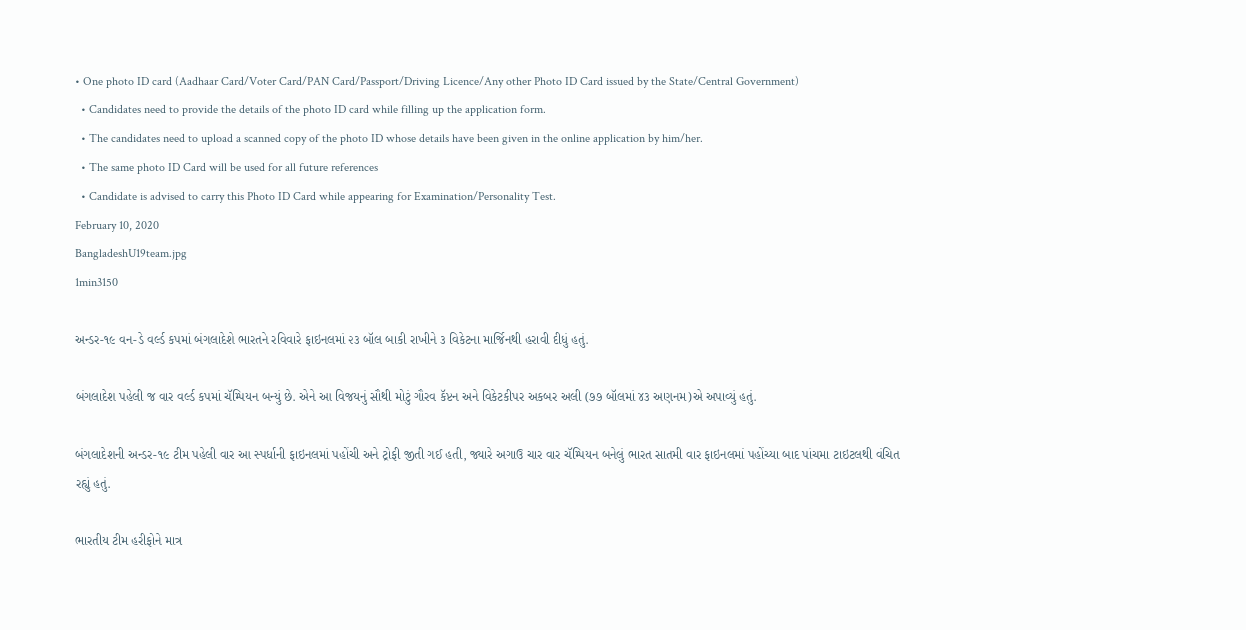• One photo ID card (Aadhaar Card/Voter Card/PAN Card/Passport/Driving Licence/Any other Photo ID Card issued by the State/Central Government)
  • Candidates need to provide the details of the photo ID card while filling up the application form.
  • The candidates need to upload a scanned copy of the photo ID whose details have been given in the online application by him/her.
  • The same photo ID Card will be used for all future references
  • Candidate is advised to carry this Photo ID Card while appearing for Examination/Personality Test.
February 10, 2020
BangladeshU19team.jpg
1min3150

અન્ડર-૧૯ વન-ડે વર્લ્ડ કપમાં બંગલાદેશે ભારતને રવિવારે ફાઇનલમાં ૨૩ બૉલ બાકી રાખીને ૩ વિકેટના માર્જિનથી હરાવી દીધું હતું.

બંગલાદેશ પહેલી જ વાર વર્લ્ડ કપમાં ચૅમ્પિયન બન્યું છે. એને આ વિજયનું સૌથી મોટું ગૌરવ કૅપ્ટન અને વિકેટકીપર અકબર અલી (૭૭ બૉલમાં ૪૩ અણનમ)એ અપાવ્યું હતું.

બંગલાદેશની અન્ડર-૧૯ ટીમ પહેલી વાર આ સ્પર્ધાની ફાઇનલમાં પહોંચી અને ટ્રોફી જીતી ગઈ હતી, જ્યારે અગાઉ ચાર વાર ચૅમ્પિયન બનેલું ભારત સાતમી વાર ફાઇનલમાં પહોંચ્યા બાદ પાંચમા ટાઇટલથી વંચિત રહ્યું હતું.

ભારતીય ટીમ હરીફોને માત્ર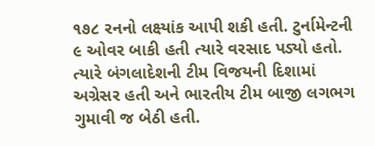૧૭૮ રનનો લક્ષ્યાંક આપી શકી હતી. ટુર્નામેન્ટની ૯ ઓવર બાકી હતી ત્યારે વરસાદ પડ્યો હતો. ત્યારે બંગલાદેશની ટીમ વિજયની દિશામાં અગ્રેસર હતી અને ભારતીય ટીમ બાજી લગભગ ગુમાવી જ બેઠી હતી.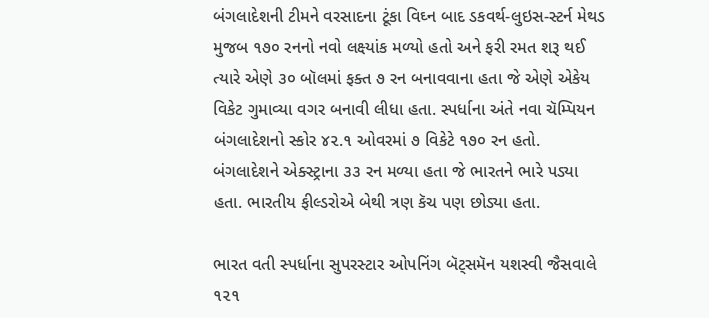બંગલાદેશની ટીમને વરસાદના ટૂંકા વિઘ્ન બાદ ડકવર્થ-લુઇસ-સ્ટર્ન મેથડ મુજબ ૧૭૦ રનનો નવો લક્ષ્યાંક મળ્યો હતો અને ફરી રમત શરૂ થઈ ત્યારે એણે ૩૦ બૉલમાં ફક્ત ૭ રન બનાવવાના હતા જે એણે એકેય વિકેટ ગુમાવ્યા વગર બનાવી લીધા હતા. સ્પર્ધાના અંતે નવા ચૅમ્પિયન બંગલાદેશનો સ્કોર ૪૨.૧ ઓવરમાં ૭ વિકેટે ૧૭૦ રન હતો. બંગલાદેશને એક્સ્ટ્રાના ૩૩ રન મળ્યા હતા જે ભારતને ભારે પડ્યા હતા. ભારતીય ફીલ્ડરોએ બેથી ત્રણ કૅચ પણ છોડ્યા હતા.

ભારત વતી સ્પર્ધાના સુપરસ્ટાર ઓપનિંગ બૅટ્સમૅન યશસ્વી જૈસવાલે ૧૨૧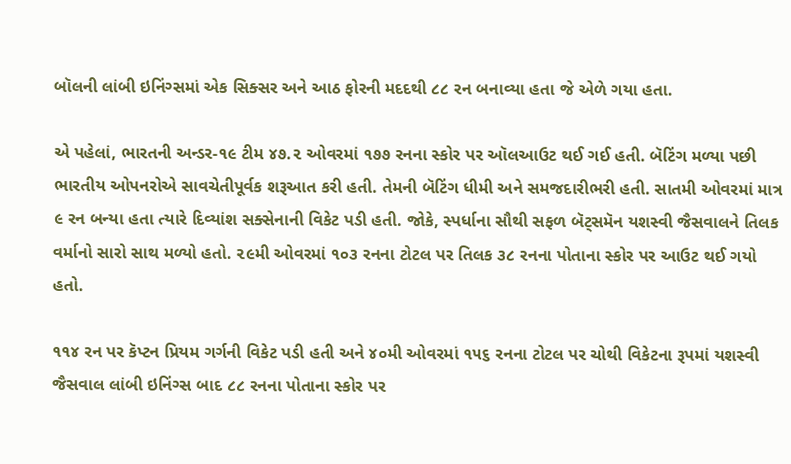બૉલની લાંબી ઇનિંગ્સમાં એક સિક્સર અને આઠ ફોરની મદદથી ૮૮ રન બનાવ્યા હતા જે એળે ગયા હતા.

એ પહેલાં, ભારતની અન્ડર-૧૯ ટીમ ૪૭.૨ ઓવરમાં ૧૭૭ રનના સ્કોર પર ઑલઆઉટ થઈ ગઈ હતી. બૅટિંગ મળ્યા પછી ભારતીય ઓપનરોએ સાવચેતીપૂર્વક શરૂઆત કરી હતી. તેમની બૅટિંગ ધીમી અને સમજદારીભરી હતી. સાતમી ઓવરમાં માત્ર ૯ રન બન્યા હતા ત્યારે દિવ્યાંશ સક્સેનાની વિકેટ પડી હતી. જોકે, સ્પર્ધાના સૌથી સફળ બૅટ્સમૅન યશસ્વી જૈસવાલને તિલક વર્માનો સારો સાથ મળ્યો હતો. ૨૯મી ઓવરમાં ૧૦૩ રનના ટોટલ પર તિલક ૩૮ રનના પોતાના સ્કોર પર આઉટ થઈ ગયો હતો.

૧૧૪ રન પર કૅપ્ટન પ્રિયમ ગર્ગની વિકેટ પડી હતી અને ૪૦મી ઓવરમાં ૧૫૬ રનના ટોટલ પર ચોથી વિકેટના રૂપમાં યશસ્વી જૈસવાલ લાંબી ઇનિંગ્સ બાદ ૮૮ રનના પોતાના સ્કોર પર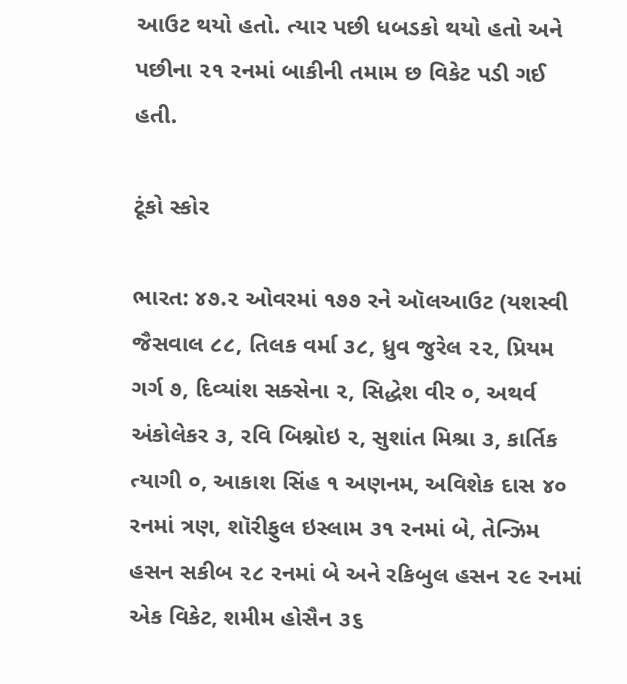આઉટ થયો હતો. ત્યાર પછી ધબડકો થયો હતો અને પછીના ૨૧ રનમાં બાકીની તમામ છ વિકેટ પડી ગઈ હતી.

ટૂંકો સ્કોર

ભારત: ૪૭.૨ ઓવરમાં ૧૭૭ રને ઑલઆઉટ (યશસ્વી જૈસવાલ ૮૮, તિલક વર્મા ૩૮, ધ્રુવ જુરેલ ૨૨, પ્રિયમ ગર્ગ ૭, દિવ્યાંશ સક્સેના ૨, સિદ્ધેશ વીર ૦, અથર્વ અંકોલેકર ૩, રવિ બિશ્નોઇ ૨, સુશાંત મિશ્રા ૩, કાર્તિક ત્યાગી ૦, આકાશ સિંહ ૧ અણનમ, અવિશેક દાસ ૪૦ રનમાં ત્રણ, શૉરીફુલ ઇસ્લામ ૩૧ રનમાં બે, તેન્ઝિમ હસન સકીબ ૨૮ રનમાં બે અને રકિબુલ હસન ૨૯ રનમાં એક વિકેટ, શમીમ હોસૈન ૩૬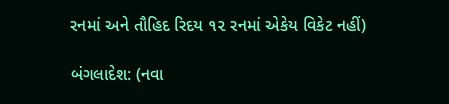રનમાં અને તૌહિદ રિદય ૧૨ રનમાં એકેય વિકેટ નહીં)

બંગલાદેશ: (નવા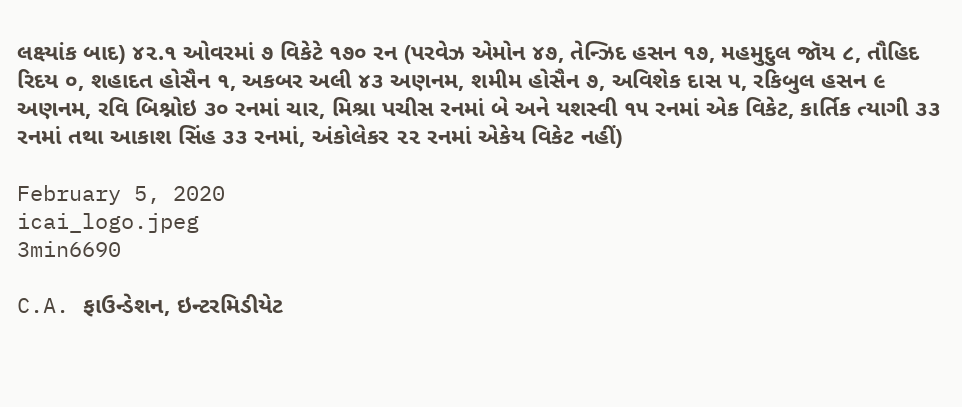લક્ષ્યાંક બાદ) ૪૨.૧ ઓવરમાં ૭ વિકેટે ૧૭૦ રન (પરવેઝ એમોન ૪૭, તેન્ઝિદ હસન ૧૭, મહમુદુલ જૉય ૮, તૌહિદ રિદય ૦, શહાદત હોસૈન ૧, અકબર અલી ૪૩ અણનમ, શમીમ હોસૈન ૭, અવિશેક દાસ ૫, રકિબુલ હસન ૯ અણનમ, રવિ બિશ્નોઇ ૩૦ રનમાં ચાર, મિશ્રા પચીસ રનમાં બે અને યશસ્વી ૧૫ રનમાં એક વિકેટ, કાર્તિક ત્યાગી ૩૩ રનમાં તથા આકાશ સિંહ ૩૩ રનમાં, અંકોલેકર ૨૨ રનમાં એકેય વિકેટ નહીં)

February 5, 2020
icai_logo.jpeg
3min6690

C.A. ફાઉન્ડેશન, ઇન્ટરમિડીયેટ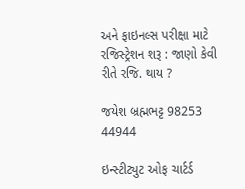અને ફાઇનલ્સ પરીક્ષા માટે રજિસ્ટ્રેશન શરૂ : જાણો કેવી રીતે રજિ. થાય ?

જયેશ બ્રહ્મભટ્ટ 98253 44944

ઇન્સ્ટીટ્યુટ ઓફ ચાર્ટર્ડ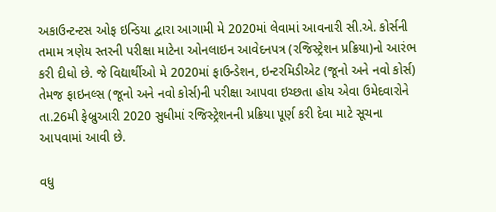અકાઉન્ટન્ટસ ઓફ ઇન્ડિયા દ્વારા આગામી મે 2020માં લેવામાં આવનારી સી.એ. કોર્સની તમામ ત્રણેય સ્તરની પરીક્ષા માટેના ઓનલાઇન આવેદનપત્ર (રજિસ્ટ્રેશન પ્રક્રિયા)નો આરંભ કરી દીધો છે. જે વિદ્યાર્થીઓ મે 2020માં ફાઉન્ડેશન, ઇન્ટરમિડીએટ (જૂનો અને નવો કોર્સ) તેમજ ફાઇનલ્સ (જૂનો અને નવો કોર્સ)ની પરીક્ષા આપવા ઇચ્છતા હોય એવા ઉમેદવારોને તા.26મી ફેબ્રુઆરી 2020 સુધીમાં રજિસ્ટ્રેશનની પ્રક્રિયા પૂર્ણ કરી દેવા માટે સૂચના આપવામાં આવી છે.

વધુ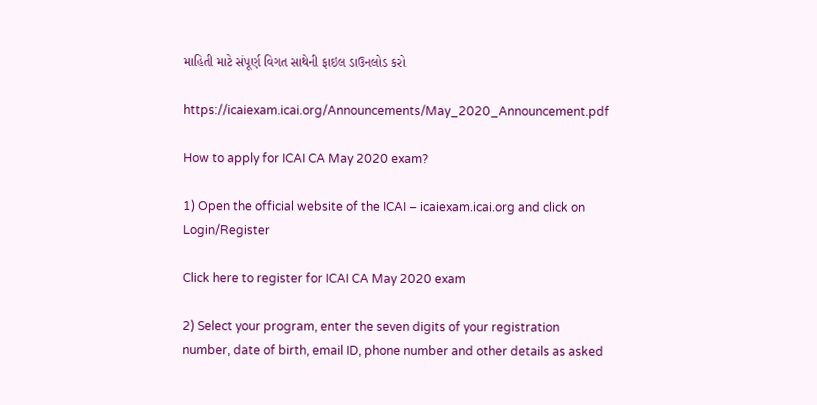માહિતી માટે સંપૂર્ણ વિગત સાથેની ફાઇલ ડાઉનલોડ કરો

https://icaiexam.icai.org/Announcements/May_2020_Announcement.pdf

How to apply for ICAI CA May 2020 exam?

1) Open the official website of the ICAI – icaiexam.icai.org and click on Login/Register

Click here to register for ICAI CA May 2020 exam

2) Select your program, enter the seven digits of your registration number, date of birth, email ID, phone number and other details as asked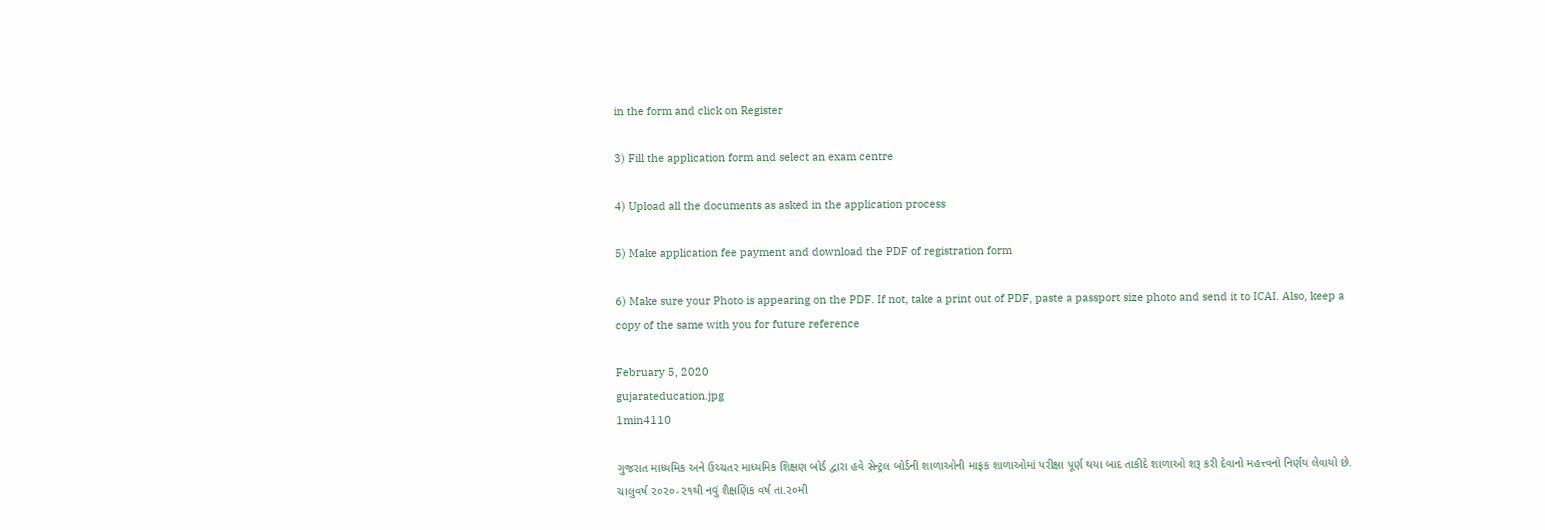in the form and click on Register

3) Fill the application form and select an exam centre

4) Upload all the documents as asked in the application process

5) Make application fee payment and download the PDF of registration form

6) Make sure your Photo is appearing on the PDF. If not, take a print out of PDF, paste a passport size photo and send it to ICAI. Also, keep a copy of the same with you for future reference

February 5, 2020
gujarateducation.jpg
1min4110

ગુજરાત માધ્યમિક અને ઉચ્ચતર માધ્યમિક શિક્ષણ બોર્ડ દ્વારા હવે સેન્ટ્રલ બોર્ડની શાળાઓની માફક શાળાઓમાં પરીક્ષા પૂર્ણ થયા બાદ તાકીદે શાળાઓ શરૂ કરી દેવાનો મહત્ત્વનો નિર્ણય લેવાયો છે. ચાલુવર્ષ ૨૦૨૦-૨૧થી નવું શૈક્ષણિક વર્ષ તા.૨૦મી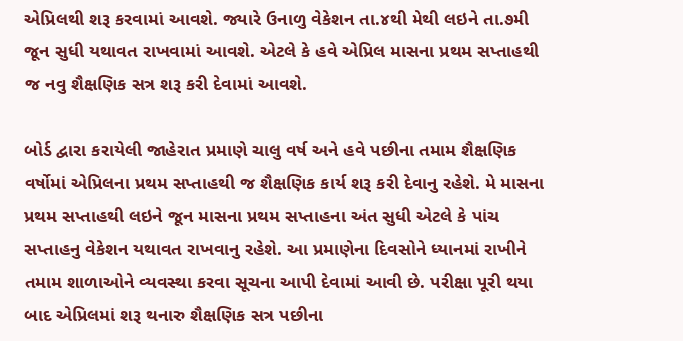એપ્રિલથી શરૂ કરવામાં આવશે. જ્યારે ઉનાળુ વેકેશન તા.૪થી મેથી લઇને તા.૭મી જૂન સુધી યથાવત રાખવામાં આવશે. એટલે કે હવે એપ્રિલ માસના પ્રથમ સપ્તાહથી જ નવુ શૈક્ષણિક સત્ર શરૂ કરી દેવામાં આવશે.

બોર્ડ દ્વારા કરાયેલી જાહેરાત પ્રમાણે ચાલુ વર્ષ અને હવે પછીના તમામ શૈક્ષણિક વર્ષોમાં એપ્રિલના પ્રથમ સપ્તાહથી જ શૈક્ષણિક કાર્ય શરૂ કરી દેવાનુ રહેશે. મે માસના પ્રથમ સપ્તાહથી લઇને જૂન માસના પ્રથમ સપ્તાહના અંત સુધી એટલે કે પાંચ સપ્તાહનુ વેકેશન યથાવત રાખવાનુ રહેશે. આ પ્રમાણેના દિવસોને ધ્યાનમાં રાખીને તમામ શાળાઓને વ્યવસ્થા કરવા સૂચના આપી દેવામાં આવી છે. પરીક્ષા પૂરી થયા બાદ એપ્રિલમાં શરૂ થનારુ શૈક્ષણિક સત્ર પછીના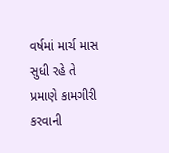વર્ષમાં માર્ચ માસ સુધી રહે તે પ્રમાણે કામગીરી કરવાની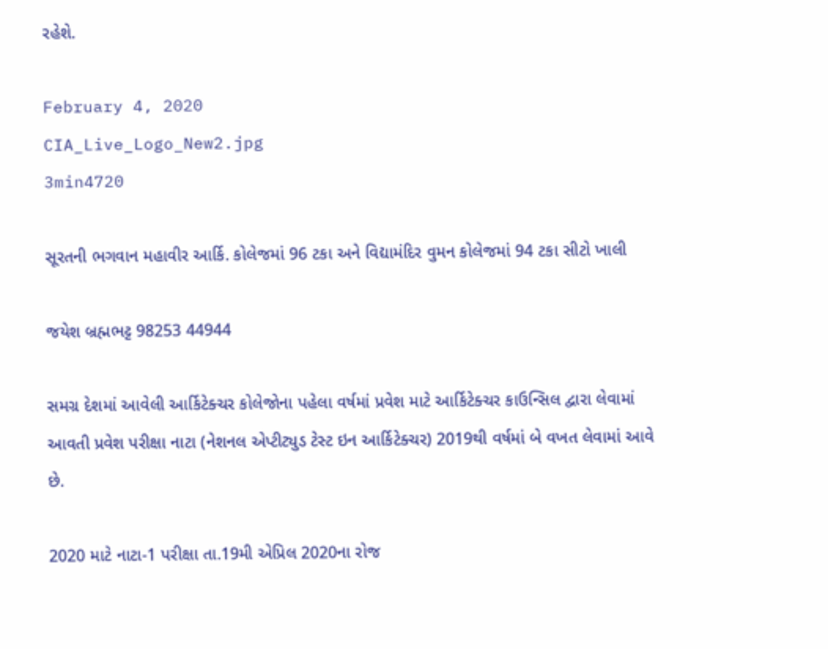રહેશે.

February 4, 2020
CIA_Live_Logo_New2.jpg
3min4720

સૂરતની ભગવાન મહાવીર આર્કિ. કોલેજમાં 96 ટકા અને વિદ્યામંદિર વુમન કોલેજમાં 94 ટકા સીટો ખાલી

જયેશ બ્રહ્મભટ્ટ 98253 44944

સમગ્ર દેશમાં આવેલી આર્કિટેક્ચર કોલેજોના પહેલા વર્ષમાં પ્રવેશ માટે આર્કિટેક્ચર કાઉન્સિલ દ્વારા લેવામાં આવતી પ્રવેશ પરીક્ષા નાટા (નેશનલ એપ્ટીટ્યુડ ટેસ્ટ ઇન આર્કિટેક્ચર) 2019થી વર્ષમાં બે વખત લેવામાં આવે છે.

2020 માટે નાટા-1 પરીક્ષા તા.19મી એપ્રિલ 2020ના રોજ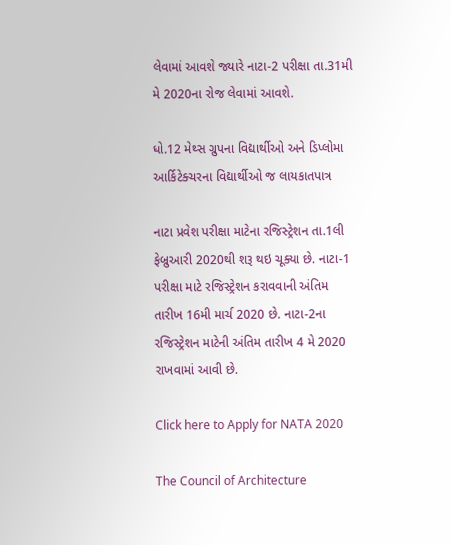લેવામાં આવશે જ્યારે નાટા-2 પરીક્ષા તા.31મી મે 2020ના રોજ લેવામાં આવશે.

ધો.12 મેથ્સ ગ્રુપના વિદ્યાર્થીઓ અને ડિપ્લોમા આર્કિટેક્ચરના વિદ્યાર્થીઓ જ લાયકાતપાત્ર

નાટા પ્રવેશ પરીક્ષા માટેના રજિસ્ટ્રેશન તા.1લી ફેબ્રુઆરી 2020થી શરૂ થઇ ચૂક્યા છે. નાટા-1 પરીક્ષા માટે રજિસ્ટ્રેશન કરાવવાની અંતિમ તારીખ 16મી માર્ચ 2020 છે. નાટા-2ના રજિસ્ટ્રેશન માટેની અંતિમ તારીખ 4 મે 2020 રાખવામાં આવી છે.

Click here to Apply for NATA 2020

The Council of Architecture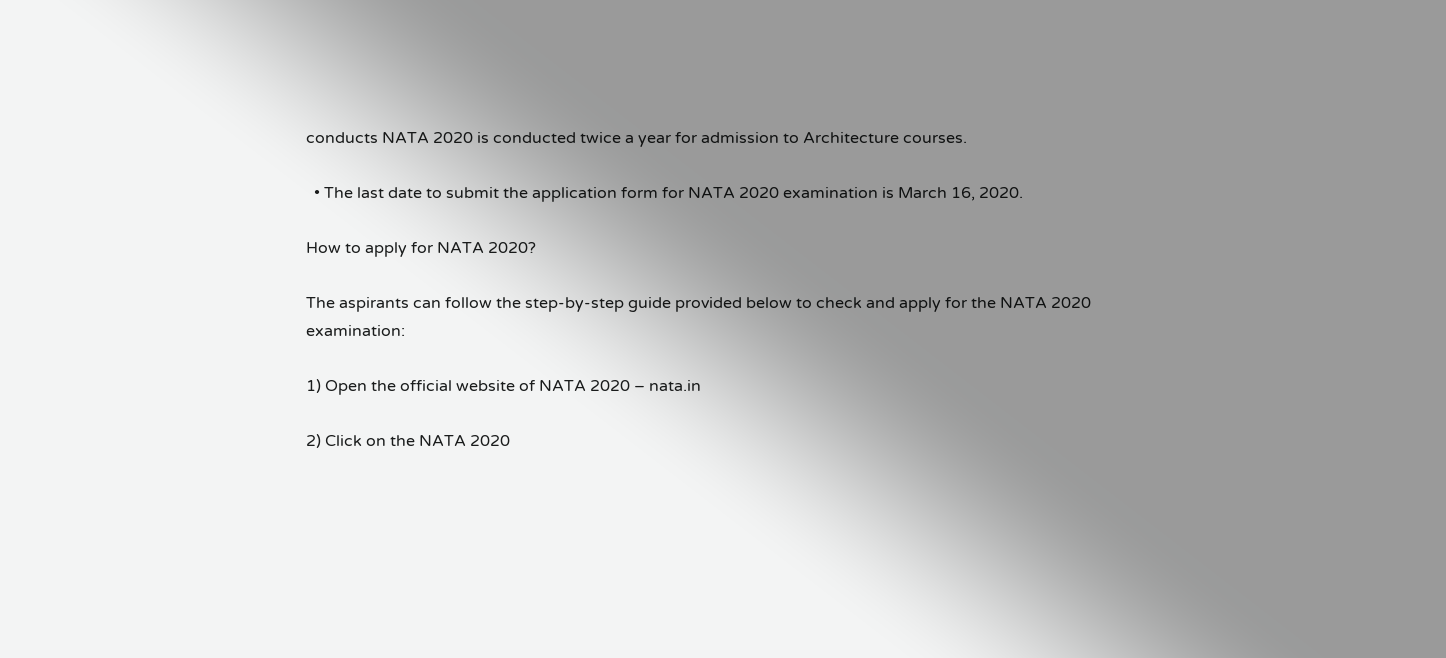conducts NATA 2020 is conducted twice a year for admission to Architecture courses.

  • The last date to submit the application form for NATA 2020 examination is March 16, 2020.

How to apply for NATA 2020?

The aspirants can follow the step-by-step guide provided below to check and apply for the NATA 2020 examination:

1) Open the official website of NATA 2020 – nata.in

2) Click on the NATA 2020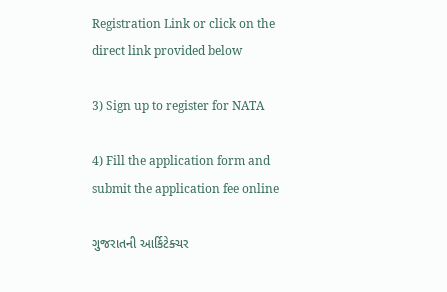Registration Link or click on the direct link provided below

3) Sign up to register for NATA

4) Fill the application form and submit the application fee online

ગુજરાતની આર્કિટેક્ચર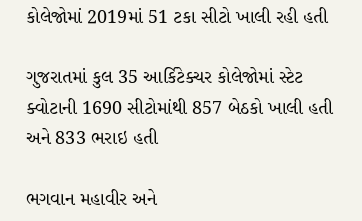કોલેજોમાં 2019માં 51 ટકા સીટો ખાલી રહી હતી

ગુજરાતમાં કુલ 35 આર્કિટેક્ચર કોલેજોમાં સ્ટેટ ક્વોટાની 1690 સીટોમાંથી 857 બેઠકો ખાલી હતી અને 833 ભરાઇ હતી

ભગવાન મહાવીર અને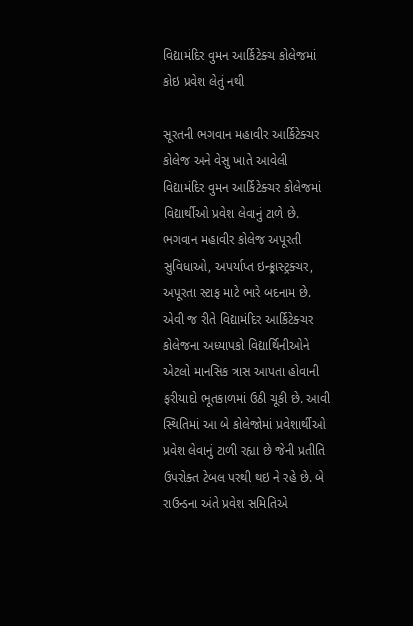વિદ્યામંદિર વુમન આર્કિટેક્ચ કોલેજમાં કોઇ પ્રવેશ લેતું નથી

સૂરતની ભગવાન મહાવીર આર્કિટેક્ચર કોલેજ અને વેસુ ખાતે આવેલી વિદ્યામંદિર વુમન આર્કિટેક્ચર કોલેજમાં વિદ્યાર્થીઓ પ્રવેશ લેવાનું ટાળે છે. ભગવાન મહાવીર કોલેજ અપૂરતી સુવિધાઓ, અપર્યાપ્ત ઇન્ફ્ર્રાસ્ટ્રક્ચર, અપૂરતા સ્ટાફ માટે ભારે બદનામ છે. એવી જ રીતે વિદ્યામંદિર આર્કિટેક્ચર કોલેજના અધ્યાપકો વિદ્યાર્થિનીઓને એટલો માનસિક ત્રાસ આપતા હોવાની ફરીયાદો ભૂતકાળમાં ઉઠી ચૂકી છે. આવી સ્થિતિમાં આ બે કોલેજોમાં પ્રવેશાર્થીઓ પ્રવેશ લેવાનું ટાળી રહ્યા છે જેની પ્રતીતિ ઉપરોક્ત ટેબલ પરથી થઇ ને રહે છે. બે રાઉન્ડના અંતે પ્રવેશ સમિતિએ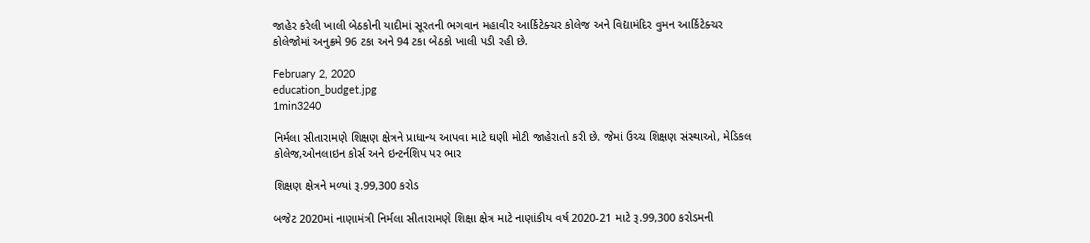જાહેર કરેલી ખાલી બેઠકોની યાદીમાં સૂરતની ભગવાન મહાવીર આર્કિટેક્ચર કોલેજ અને વિદ્યામંદિર વુમન આર્કિટેક્ચર કોલેજોમાં અનુક્રમે 96 ટકા અને 94 ટકા બેઠકો ખાલી પડી રહી છે.

February 2, 2020
education_budget.jpg
1min3240

નિર્મલા સીતારામણે શિક્ષણ ક્ષેત્રને પ્રાધાન્ય આપવા માટે ઘણી મોટી જાહેરાતો કરી છે. જેમાં ઉચ્ચ શિક્ષણ સંસ્થાઓ, મેડિકલ કોલેજ,ઓનલાઇન કોર્સ અને ઇન્ટર્નશિપ પર ભાર

શિક્ષણ ક્ષેત્રને મળ્યાં રૂ.99,300 કરોડ

બજેટ 2020માં નાણામંત્રી નિર્મલા સીતારામણે શિક્ષા ક્ષેત્ર માટે નાણાંકીય વર્ષ 2020-21 માટે રૂ.99,300 કરોડમની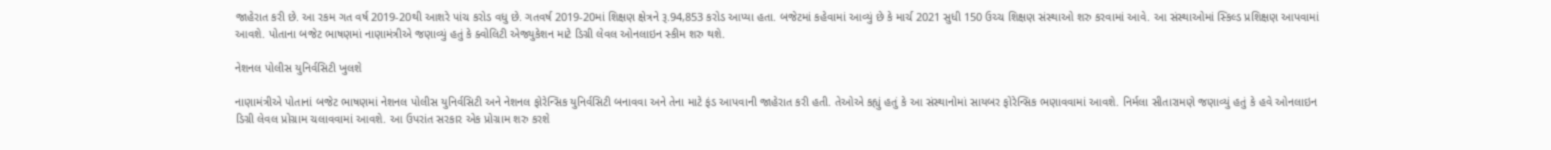જાહેરાત કરી છે. આ રકમ ગત વર્ષ 2019-20થી આશરે પાંચ કરોડ વધુ છે. ગતવર્ષ 2019-20માં શિક્ષણ ક્ષેત્રને રૂ.94,853 કરોડ આપ્યા હતા. બજેટમાં કહેવામાં આવ્યું છે કે માર્ચ 2021 સુધી 150 ઉચ્ચ શિક્ષણ સંસ્થાઓ શરુ કરવામાં આવે. આ સંસ્થાઓમાં સ્કિલ્ડ પ્રશિક્ષણ આપવામાં આવશે. પોતાના બજેટ ભાષણમાં નાણામંત્રીએ જણાવ્યું હતું કે ક્વોલિટી એજ્યુકેશન માટે ડિગ્રી લેવલ ઓનલાઇન સ્કીમ શરુ થશે.

નેશનલ પોલીસ યુનિર્વસિટી ખુલશે

નાણામંત્રીએ પોતાનાં બજેટ ભાષણમાં નેશનલ પોલીસ યુનિર્વસિટી અને નેશનલ ફોરેન્સિક યુનિર્વસિટી બનાવવા અને તેના માટે ફંડ આપવાની જાહેરાત કરી હતી. તેઓએ કહ્યું હતું કે આ સંસ્થાનોમાં સાયબર ફોરેન્સિક ભણાવવામાં આવશે. નિર્મલા સીતારામણે જણાવ્યું હતું કે હવે ઓનલાઇન ડિગ્રી લેવલ પ્રોગ્રામ ચલાવવામાં આવશે. આ ઉપરાંત સરકાર એક પ્રોગ્રામ શરુ કરશે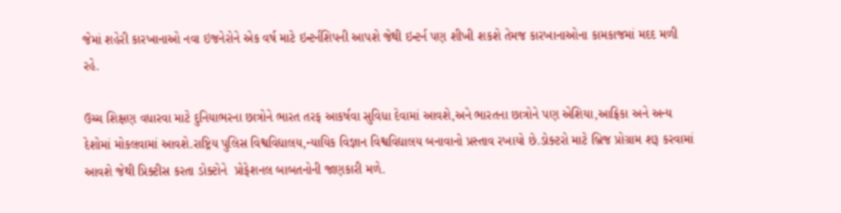જેમાં શહેરી કારખાનાઓ નવા ઇજનેરોને એક વર્ષ માટે ઇન્ટર્નશિપની આપશે જેથી ઇન્ટર્ન પણ શીખી શકશે તેમજ કારખાનાઓના કામકાજમાં મદદ મળી રહે.

ઉચ્ચ શિક્ષણ વધારવા માટે દુનિયાભરના છાત્રોને ભારત તરફ આકર્ષવા સુવિધા દેવામાં આવશે,અને ભારતના છાત્રોને પણ એશિયા,આફ્રિકા અને અન્ય દેશોમાં મોકલવામાં આવશે.રાષ્ટ્રિય પુલિસ વિશ્વવિદ્યાલય,ન્યાયિક વિજ્ઞાન વિશ્વવિદ્યાલય બનાવાનો પ્રસ્તાવ રખાયો છે.ડોક્ટરો માટે બ્રિજ પ્રોગ્રામ શરૂ કરવામાં આવશે જેથી પ્રિક્ટીસ કરતા ડોક્ટોને  પ્રોફેશનલ બાબતનોની જાણકારી મળે.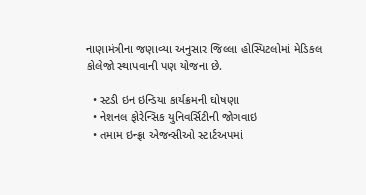નાણામંત્રીના જણાવ્યા અનુસાર જિલ્લા હોસ્પિટલોમાં મેડિકલ કોલેજો સ્થાપવાની પણ યોજના છે.

  • સ્ટડી ઇન ઇન્ડિયા કાર્યક્રમની ઘોષણા
  • નેશનલ ફોરેન્સિક યુનિવર્સિટીની જોગવાઇ
  • તમામ ઇન્ફ્રા એજન્સીઓ સ્ટાર્ટઅપમાં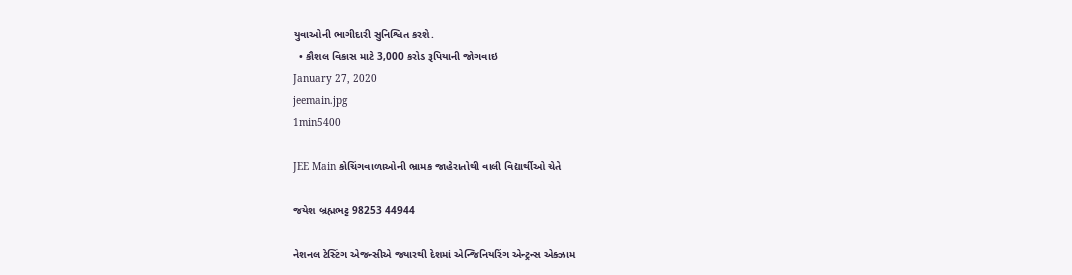યુવાઓની ભાગીદારી સુનિશ્વિત કરશે.
  • કૌશલ વિકાસ માટે 3,000 કરોડ રૂપિયાની જોગવાઇ
January 27, 2020
jeemain.jpg
1min5400

JEE Main કોચિંગવાળાઓની ભ્રામક જાહેરાતોથી વાલી વિદ્યાર્થીઓ ચેતે

જયેશ બ્રહ્મભટ્ટ 98253 44944

નેશનલ ટેસ્ટિંગ એજન્સીએ જ્યારથી દેશમાં એન્જિનિયરિંગ એન્ટ્રન્સ એક્ઝામ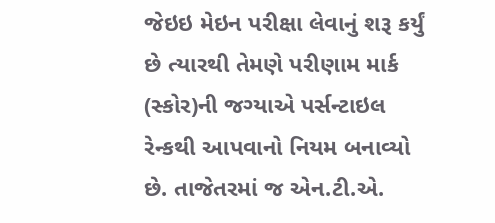જેઇઇ મેઇન પરીક્ષા લેવાનું શરૂ કર્યું છે ત્યારથી તેમણે પરીણામ માર્ક (સ્કોર)ની જગ્યાએ પર્સન્ટાઇલ રેન્કથી આપવાનો નિયમ બનાવ્યો છે. તાજેતરમાં જ એન.ટી.એ.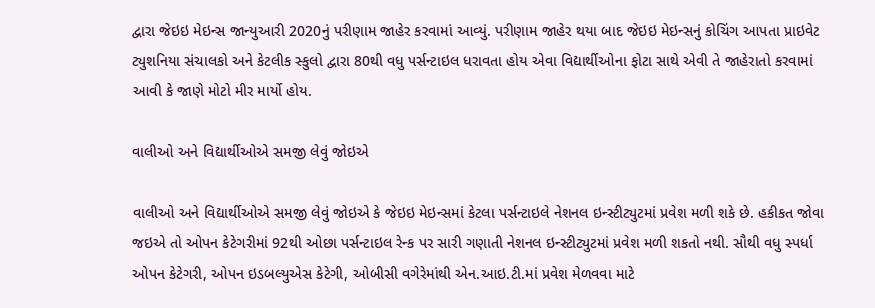દ્વારા જેઇઇ મેઇન્સ જાન્યુઆરી 2020નું પરીણામ જાહેર કરવામાં આવ્યું. પરીણામ જાહેર થયા બાદ જેઇઇ મેઇન્સનું કોચિંગ આપતા પ્રાઇવેટ ટ્યુશનિયા સંચાલકો અને કેટલીક સ્કુલો દ્વારા 80થી વધુ પર્સન્ટાઇલ ધરાવતા હોય એવા વિદ્યાર્થીઓના ફોટા સાથે એવી તે જાહેરાતો કરવામાં આવી કે જાણે મોટો મીર માર્યો હોય.

વાલીઓ અને વિદ્યાર્થીઓએ સમજી લેવું જોઇએ

વાલીઓ અને વિદ્યાર્થીઓએ સમજી લેવું જોઇએ કે જેઇઇ મેઇન્સમાં કેટલા પર્સન્ટાઇલે નેશનલ ઇન્સ્ટીટ્યુટમાં પ્રવેશ મળી શકે છે. હકીકત જોવા જઇએ તો ઓપન કેટેગરીમાં 92થી ઓછા પર્સન્ટાઇલ રેન્ક પર સારી ગણાતી નેશનલ ઇન્સ્ટીટ્યુટમાં પ્રવેશ મળી શકતો નથી. સૌથી વધુ સ્પર્ધા ઓપન કેટેગરી, ઓપન ઇડબલ્યુએસ કેટેગી, ઓબીસી વગેરેમાંથી એન.આઇ.ટી.માં પ્રવેશ મેળવવા માટે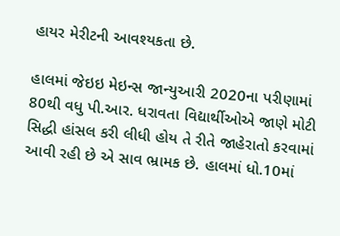હાયર મેરીટની આવશ્યકતા છે.

હાલમાં જેઇઇ મેઇન્સ જાન્યુઆરી 2020ના પરીણામાં 80થી વધુ પી.આર. ધરાવતા વિદ્યાર્થીઓએ જાણે મોટી સિદ્ધી હાંસલ કરી લીધી હોય તે રીતે જાહેરાતો કરવામાં આવી રહી છે એ સાવ ભ્રામક છે. હાલમાં ધો.10માં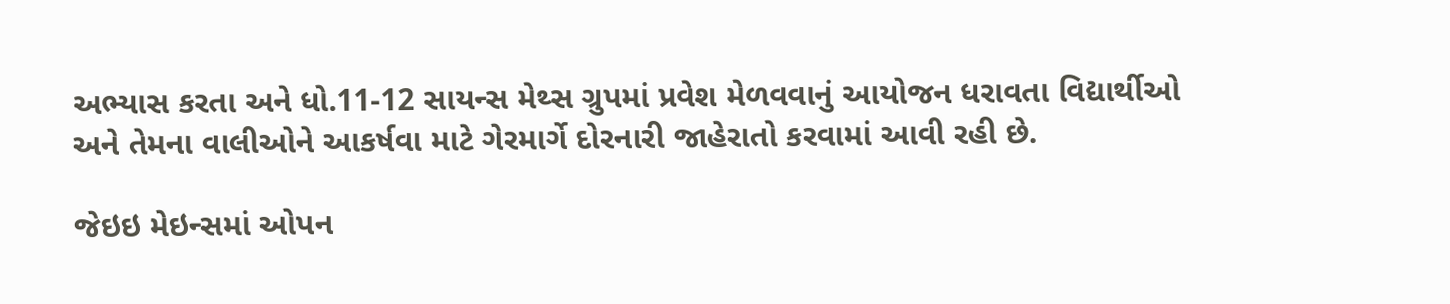અભ્યાસ કરતા અને ધો.11-12 સાયન્સ મેથ્સ ગ્રુપમાં પ્રવેશ મેળવવાનું આયોજન ધરાવતા વિદ્યાર્થીઓ અને તેમના વાલીઓને આકર્ષવા માટે ગેરમાર્ગે દોરનારી જાહેરાતો કરવામાં આવી રહી છે.

જેઇઇ મેઇન્સમાં ઓપન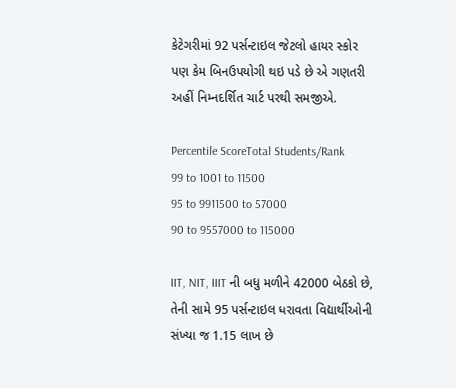કેટેગરીમાં 92 પર્સન્ટાઇલ જેટલો હાયર સ્કોર પણ કેમ બિનઉપયોગી થઇ પડે છે એ ગણતરી અહીં નિમ્નદર્શિત ચાર્ટ પરથી સમજીએ.

Percentile ScoreTotal Students/Rank
99 to 1001 to 11500
95 to 9911500 to 57000
90 to 9557000 to 115000

IIT, NIT, IIIT ની બધુ મળીને 42000 બેઠકો છે, તેની સામે 95 પર્સન્ટાઇલ ધરાવતા વિદ્યાર્થીઓની સંખ્યા જ 1.15 લાખ છે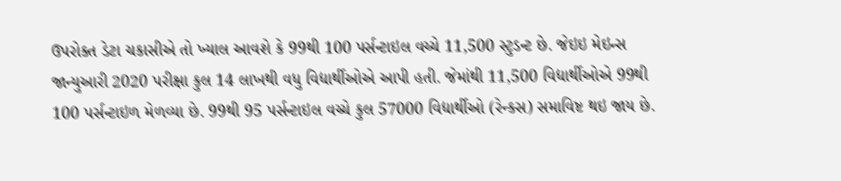ઉપરોક્ત ડેટા ચકાસીએ તો ખ્યાલ આવશે કે 99થી 100 પર્સન્ટાઇલ વચ્ચે 11,500 સ્ટુડન્ટ છે. જેઇઇ મેઇન્સ જાન્યુઆરી 2020 પરીક્ષા કુલ 14 લાખથી વધુ વિદ્યાર્થીઓએ આપી હતી. જેમાંથી 11,500 વિદ્યાર્થીઓએ 99થી 100 પર્સન્ટાઇળ મેળવ્યા છે. 99થી 95 પર્સન્ટાઇલ વચ્ચે કુલ 57000 વિદ્યાર્થીઓ (રેન્કસ) સમાવિષ્ટ થઇ જાય છે.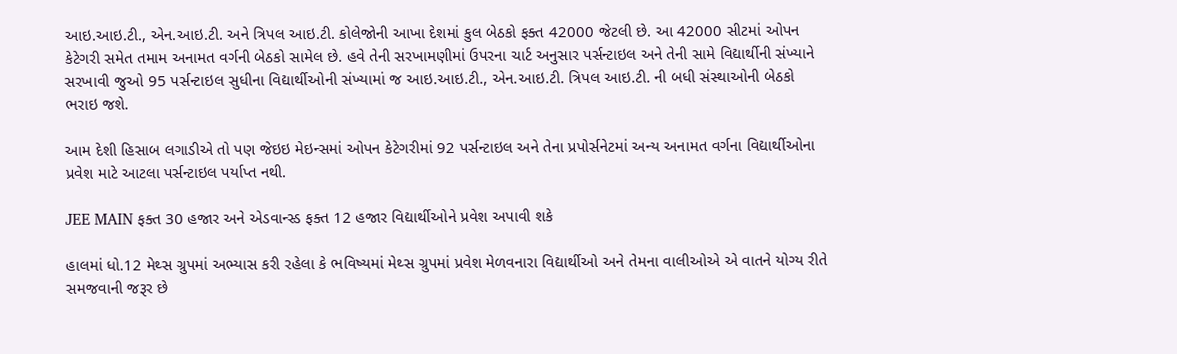આઇ.આઇ.ટી., એન.આઇ.ટી. અને ત્રિપલ આઇ.ટી. કોલેજોની આખા દેશમાં કુલ બેઠકો ફક્ત 42000 જેટલી છે. આ 42000 સીટમાં ઓપન કેટેગરી સમેત તમામ અનામત વર્ગની બેઠકો સામેલ છે. હવે તેની સરખામણીમાં ઉપરના ચાર્ટ અનુસાર પર્સન્ટાઇલ અને તેની સામે વિદ્યાર્થીની સંખ્યાને સરખાવી જુઓ 95 પર્સન્ટાઇલ સુધીના વિદ્યાર્થીઓની સંખ્યામાં જ આઇ.આઇ.ટી., એન.આઇ.ટી. ત્રિપલ આઇ.ટી. ની બધી સંસ્થાઓની બેઠકો ભરાઇ જશે.

આમ દેશી હિસાબ લગાડીએ તો પણ જેઇઇ મેઇન્સમાં ઓપન કેટેગરીમાં 92 પર્સન્ટાઇલ અને તેના પ્રપોર્સનેટમાં અન્ય અનામત વર્ગના વિદ્યાર્થીઓના પ્રવેશ માટે આટલા પર્સન્ટાઇલ પર્યાપ્ત નથી.

JEE MAIN ફક્ત 30 હજાર અને એડવાન્સ્ડ ફક્ત 12 હજાર વિદ્યાર્થીઓને પ્રવેશ અપાવી શકે

હાલમાં ધો.12 મેથ્સ ગ્રુપમાં અભ્યાસ કરી રહેલા કે ભવિષ્યમાં મેથ્સ ગ્રુપમાં પ્રવેશ મેળવનારા વિદ્યાર્થીઓ અને તેમના વાલીઓએ એ વાતને યોગ્ય રીતે સમજવાની જરૂર છે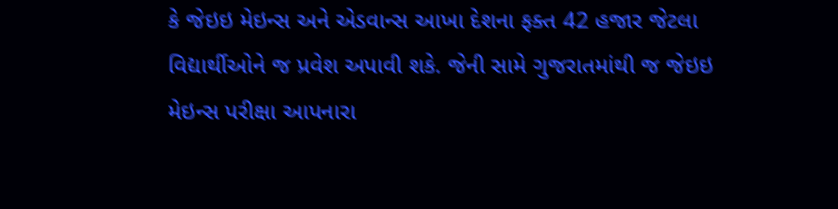કે જેઇઇ મેઇન્સ અને એડવાન્સ આખા દેશના ફક્ત 42 હજાર જેટલા વિદ્યાર્થીઓને જ પ્રવેશ અપાવી શકે. જેની સામે ગુજરાતમાંથી જ જેઇઇ મેઇન્સ પરીક્ષા આપનારા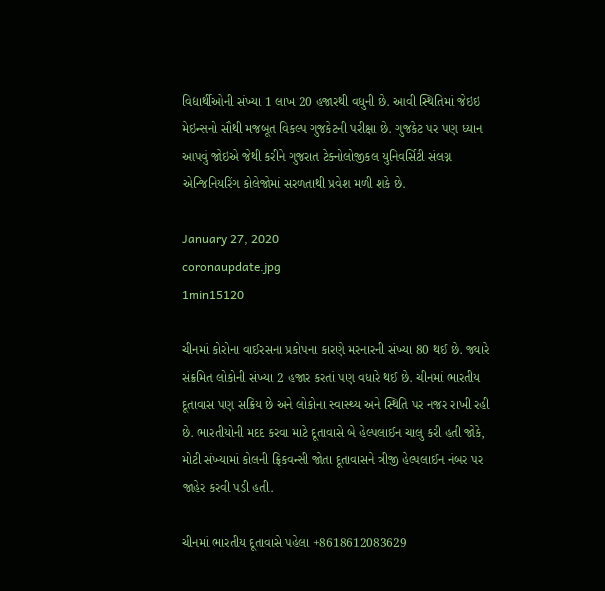વિદ્યાર્થીઓની સંખ્યા 1 લાખ 20 હજારથી વધુની છે. આવી સ્થિતિમાં જેઇઇ મેઇન્સનો સૌથી મજબૂત વિકલ્પ ગુજકેટની પરીક્ષા છે. ગુજકેટ પર પણ ધ્યાન આપવું જોઇએ જેથી કરીને ગુજરાત ટેક્નોલોજીકલ યુનિવર્સિટી સંલગ્ન એન્જિનિયરિંગ કોલેજોમાં સરળતાથી પ્રવેશ મળી શકે છે.

January 27, 2020
coronaupdate.jpg
1min15120

ચીનમાં કોરોના વાઈરસના પ્રકોપના કારણે મરનારની સંખ્યા 80 થઈ છે. જ્યારે સંક્રમિત લોકોની સંખ્યા 2 હજાર કરતાં પણ વધારે થઈ છે. ચીનમાં ભારતીય દૂતાવાસ પણ સક્રિય છે અને લોકોના સ્વાસ્થ્ય અને સ્થિતિ પર નજર રાખી રહી છે. ભારતીયોની મદદ કરવા માટે દૂતાવાસે બે હેલ્પલાઈન ચાલુ કરી હતી જોકે, મોટી સંખ્યામાં કોલની ફ્રિકવન્સી જોતા દૂતાવાસને ત્રીજી હેલ્પલાઈન નંબર પર જાહેર કરવી પડી હતી.

ચીનમાં ભારતીય દૂતાવાસે પહેલા +8618612083629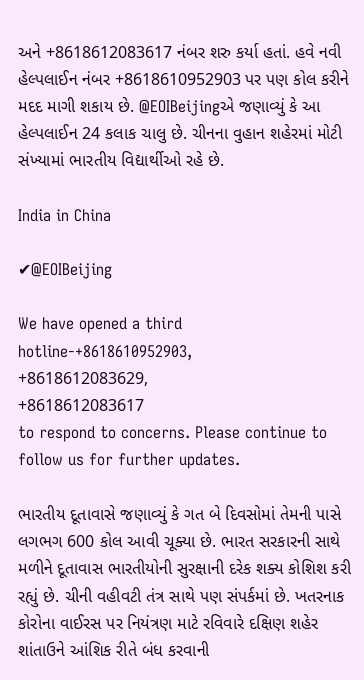અને +8618612083617 નંબર શરુ કર્યા હતાં. હવે નવી હેલ્પલાઈન નંબર +8618610952903 પર પણ કોલ કરીને મદદ માગી શકાય છે. @EOIBeijingએ જણાવ્યું કે આ હેલ્પલાઈન 24 કલાક ચાલુ છે. ચીનના વુહાન શહેરમાં મોટી સંખ્યામાં ભારતીય વિદ્યાર્થીઓ રહે છે.

India in China

✔@EOIBeijing

We have opened a third hotline-+8618610952903,
+8618612083629,
+8618612083617
to respond to concerns. Please continue to follow us for further updates.

ભારતીય દૂતાવાસે જણાવ્યું કે ગત બે દિવસોમાં તેમની પાસે લગભગ 600 કોલ આવી ચૂક્યા છે. ભારત સરકારની સાથે મળીને દૂતાવાસ ભારતીયોની સુરક્ષાની દરેક શક્ય કોશિશ કરી રહ્યું છે. ચીની વહીવટી તંત્ર સાથે પણ સંપર્કમાં છે. ખતરનાક કોરોના વાઈરસ પર નિયંત્રણ માટે રવિવારે દક્ષિણ શહેર શાંતાઉને આંશિક રીતે બંધ કરવાની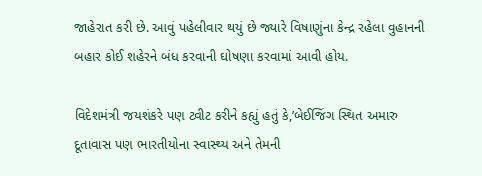જાહેરાત કરી છે. આવું પહેલીવાર થયું છે જ્યારે વિષાણુંના કેન્દ્ર રહેલા વુહાનની બહાર કોઈ શહેરને બંધ કરવાની ઘોષણા કરવામાં આવી હોય.

વિદેશમંત્રી જયશંકરે પણ ટ્વીટ કરીને કહ્યું હતું કે,’બેઈજિંગ સ્થિત અમારુ દૂતાવાસ પણ ભારતીયોના સ્વાસ્થ્ય અને તેમની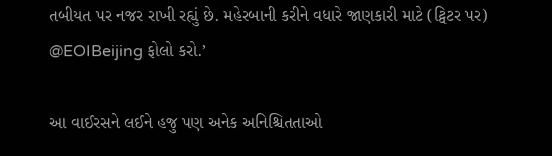તબીયત પર નજર રાખી રહ્યું છે. મહેરબાની કરીને વધારે જાણકારી માટે (ટ્વિટર પર) @EOIBeijing ફોલો કરો.’

આ વાઈરસને લઈને હજુ પણ અનેક અનિશ્ચિતતાઓ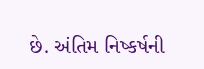છે. અંતિમ નિષ્કર્ષની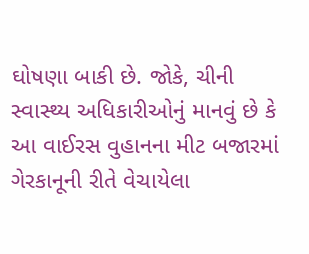ઘોષણા બાકી છે. જોકે, ચીની સ્વાસ્થ્ય અધિકારીઓનું માનવું છે કે આ વાઈરસ વુહાનના મીટ બજારમાં ગેરકાનૂની રીતે વેચાયેલા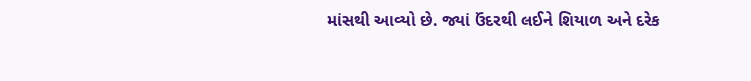માંસથી આવ્યો છે. જ્યાં ઉંદરથી લઈને શિયાળ અને દરેક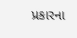પ્રકારના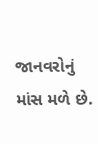જાનવરોનું માંસ મળે છે.